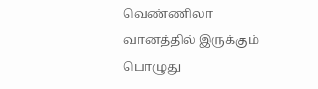வெண்ணிலா
வானத்தில் இருக்கும் பொழுது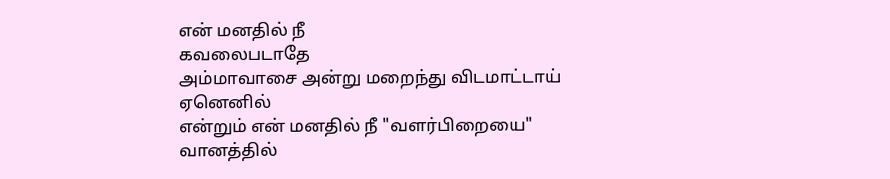என் மனதில் நீ
கவலைபடாதே
அம்மாவாசை அன்று மறைந்து விடமாட்டாய்
ஏனெனில்
என்றும் என் மனதில் நீ "வளர்பிறையை"
வானத்தில்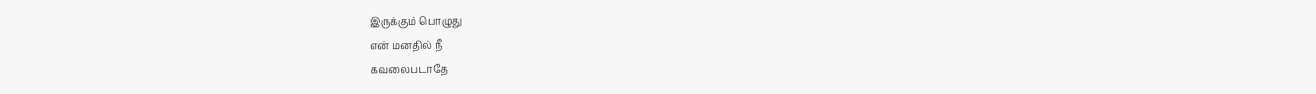இருக்கும் பொழுது
என் மனதில் நீ
கவலைபடாதே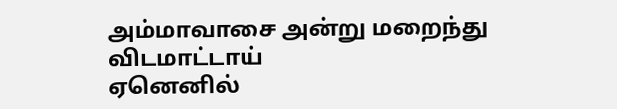அம்மாவாசை அன்று மறைந்து விடமாட்டாய்
ஏனெனில்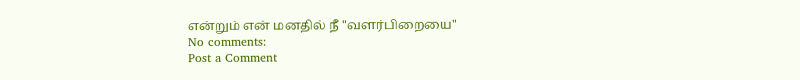என்றும் என் மனதில் நீ "வளர்பிறையை"
No comments:
Post a Comment